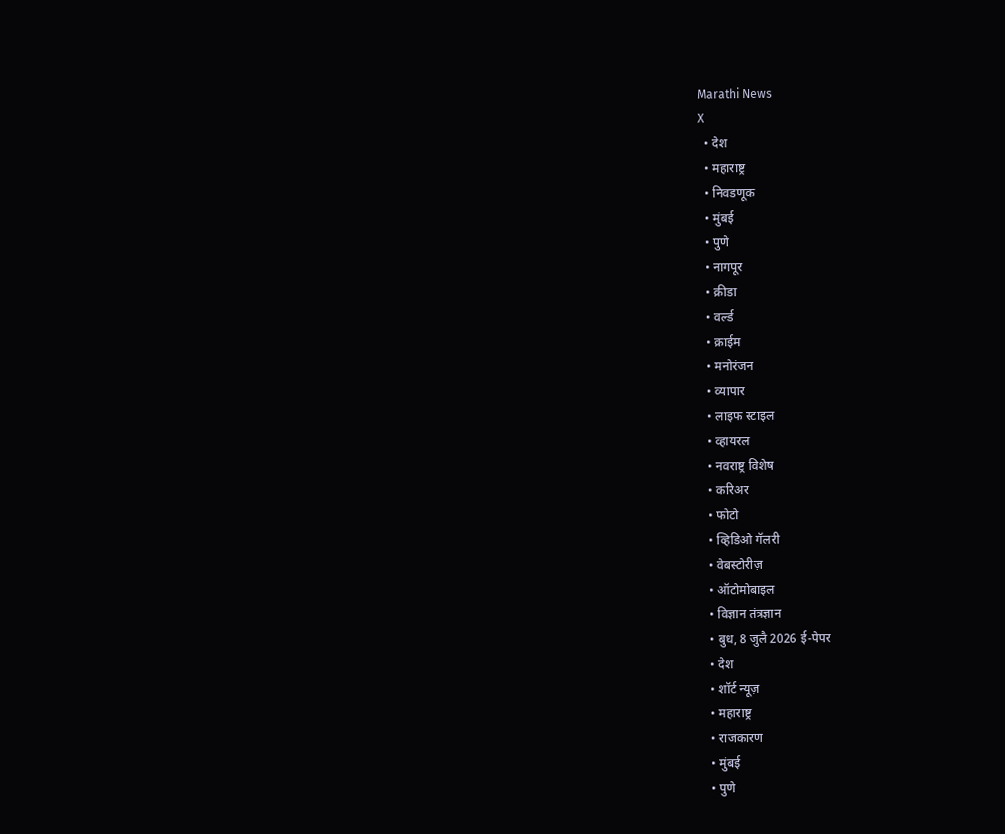Marathi News
X
  • देश
  • महाराष्ट्र
  • निवडणूक
  • मुंबई
  • पुणे
  • नागपूर
  • क्रीडा
  • वर्ल्ड
  • क्राईम
  • मनोरंजन
  • व्यापार
  • लाइफ स्टाइल
  • व्हायरल
  • नवराष्ट्र विशेष
  • करिअर
  • फोटो
  • व्हिडिओ गॅलरी
  • वेबस्टोरीज़
  • ऑटोमोबाइल
  • विज्ञान तंत्रज्ञान
  • बुध, 8 जुलै 2026 ई-पेपर
  • देश
  • शॉर्ट न्यूज़
  • महाराष्ट्र
  • राजकारण
  • मुंबई
  • पुणे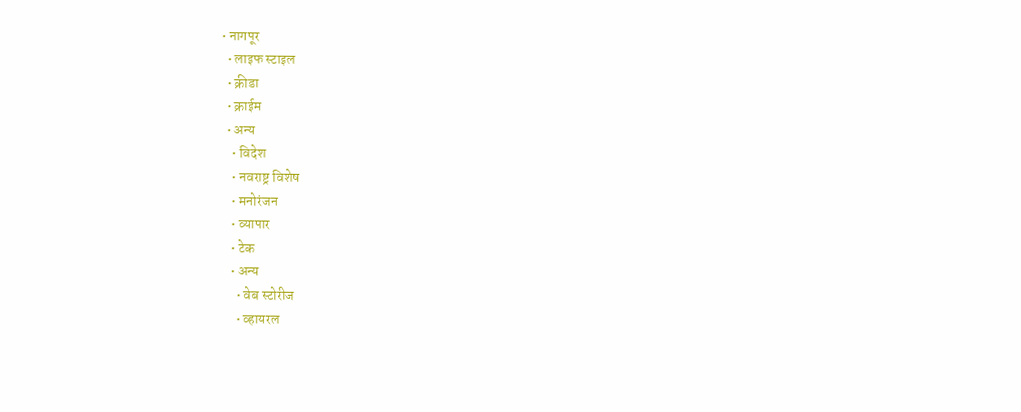• नागपूर
  • लाइफ स्टाइल
  • क्रीडा
  • क्राईम
  • अन्य
    • विदेश
    • नवराष्ट्र विशेष
    • मनोरंजन
    • व्यापार
    • टेक
    • अन्य
      • वेब स्टोरीज
      • व्हायरल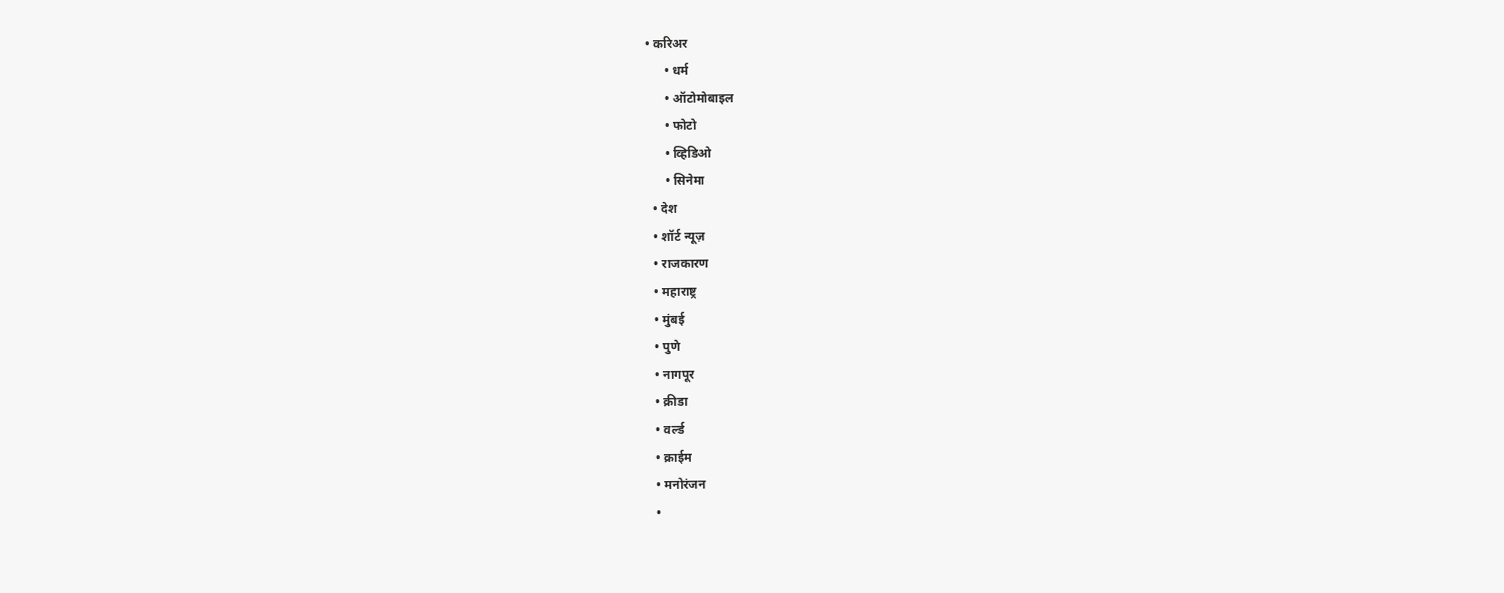• करिअर
      • धर्म
      • ऑटोमोबाइल
      • फोटो
      • व्हिडिओ
      • सिनेमा
  • देश
  • शॉर्ट न्यूज़
  • राजकारण
  • महाराष्ट्र
  • मुंबई
  • पुणे
  • नागपूर
  • क्रीडा
  • वर्ल्ड
  • क्राईम
  • मनोरंजन
  •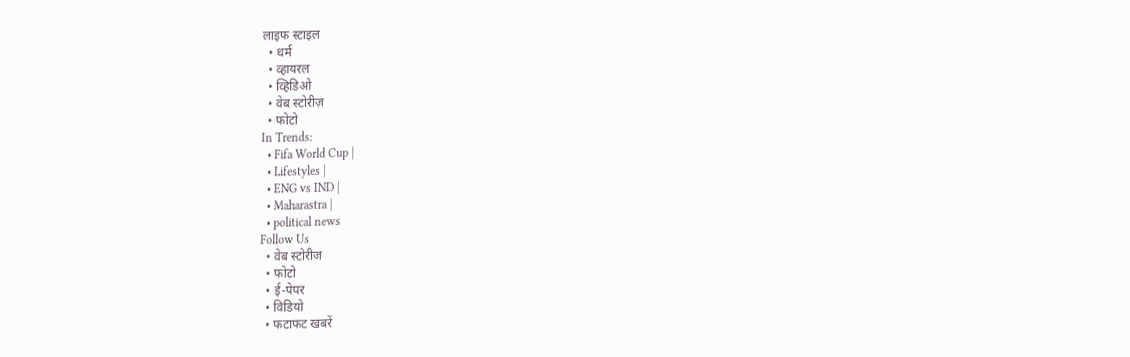लाइफ स्टाइल
  • धर्म
  • व्हायरल
  • व्हिडिओ
  • वेब स्टोरीज़
  • फोटो
In Trends:
  • Fifa World Cup |
  • Lifestyles |
  • ENG vs IND |
  • Maharastra |
  • political news
Follow Us
  • वेब स्टोरीज
  • फोटो
  • ई-पेपर
  • विडियो
  • फटाफट खबरें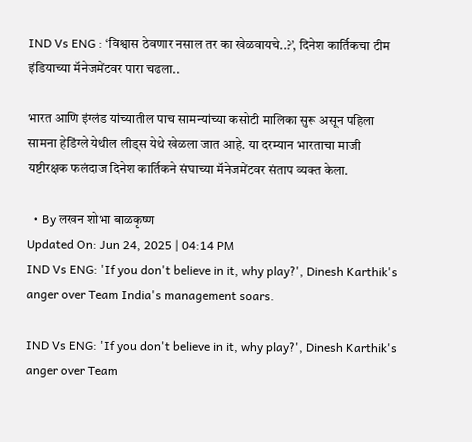IND Vs ENG : ‘विश्वास ठेवणार नसाल तर का खेळवायचे..?’, दिनेश कार्तिकचा टीम इंडियाच्या मॅनेजमेंटवर पारा चढला..

भारत आणि इंग्लंड यांच्यातील पाच सामन्यांच्या कसोटी मालिका सुरू असून पहिला सामना हेडिंग्ले येथील लीड्स येथे खेळला जात आहे. या दरम्यान भारताचा माजी यष्टीरक्षक फलंदाज दिनेश कार्तिकने संघाच्या मॅनेजमेंटवर संताप व्यक्त केला.

  • By लखन शोभा बाळकृष्ण
Updated On: Jun 24, 2025 | 04:14 PM
IND Vs ENG: 'If you don't believe in it, why play?', Dinesh Karthik's anger over Team India's management soars.

IND Vs ENG: 'If you don't believe in it, why play?', Dinesh Karthik's anger over Team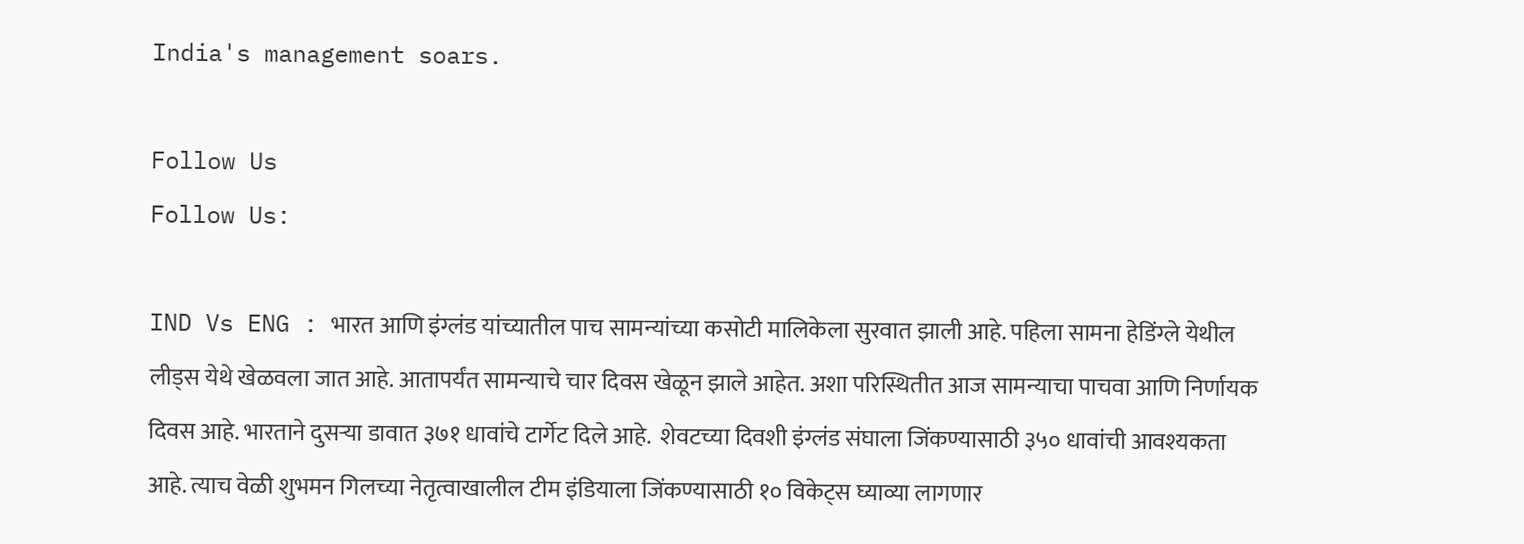India's management soars.

Follow Us
Follow Us:

IND Vs ENG : भारत आणि इंग्लंड यांच्यातील पाच सामन्यांच्या कसोटी मालिकेला सुरवात झाली आहे. पहिला सामना हेडिंग्ले येथील लीड्स येथे खेळवला जात आहे. आतापर्यंत सामन्याचे चार दिवस खेळून झाले आहेत. अशा परिस्थितीत आज सामन्याचा पाचवा आणि निर्णायक दिवस आहे. भारताने दुसऱ्या डावात ३७१ धावांचे टार्गेट दिले आहे.  शेवटच्या दिवशी इंग्लंड संघाला जिंकण्यासाठी ३५० धावांची आवश्यकता आहे. त्याच वेळी शुभमन गिलच्या नेतृत्वाखालील टीम इंडियाला जिंकण्यासाठी १० विकेट्स घ्याव्या लागणार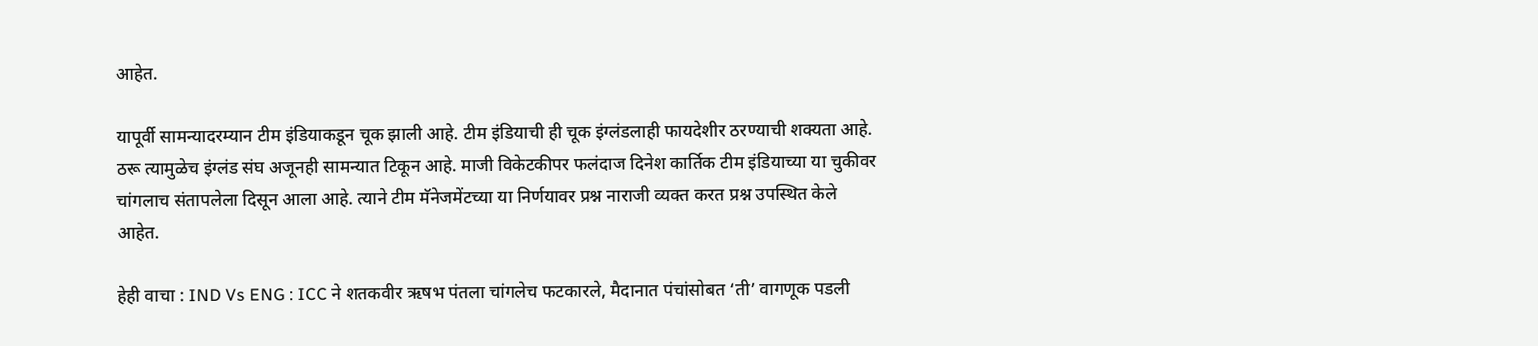आहेत.

यापूर्वी सामन्यादरम्यान टीम इंडियाकडून चूक झाली आहे. टीम इंडियाची ही चूक इंग्लंडलाही फायदेशीर ठरण्याची शक्यता आहे. ठरू त्यामुळेच इंग्लंड संघ अजूनही सामन्यात टिकून आहे. माजी विकेटकीपर फलंदाज दिनेश कार्तिक टीम इंडियाच्या या चुकीवर चांगलाच संतापलेला दिसून आला आहे. त्याने टीम मॅनेजमेंटच्या या निर्णयावर प्रश्न नाराजी व्यक्त करत प्रश्न उपस्थित केले आहेत.

हेही वाचा : IND Vs ENG : ICC ने शतकवीर ऋषभ पंतला चांगलेच फटकारले, मैदानात पंचांसोबत ‘ती’ वागणूक पडली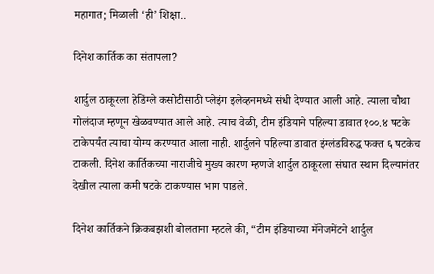महागात; मिळाली ‘ही’ शिक्षा..

दिनेश कार्तिक का संतापला?

शार्दुल ठाकूरला हेडिंग्ले कसोटीसाठी प्लेइंग इलेव्हनमध्ये संधी देण्यात आली आहे. त्याला चौथा गोलंदाज म्हणून खेळवण्यात आले आहे. त्याच वेळी, टीम इंडियाने पहिल्या डावात १००.४ षटके टाकेपर्यंत त्याचा योग्य करण्यात आला नाही. शार्दुलने पहिल्या डावात इंग्लंडविरुद्ध फक्त ६ षटकेच टाकली. दिनेश कार्तिकच्या नाराजीचे मुख्य कारण म्हणजे शार्दुल ठाकूरला संघात स्थान दिल्यानंतर देखील त्याला कमी षटके टाकण्यास भाग पाडले.

दिनेश कार्तिकने क्रिकबझशी बोलताना म्हटले की, “टीम इंडियाच्या मॅनेजमेंटने शार्दुल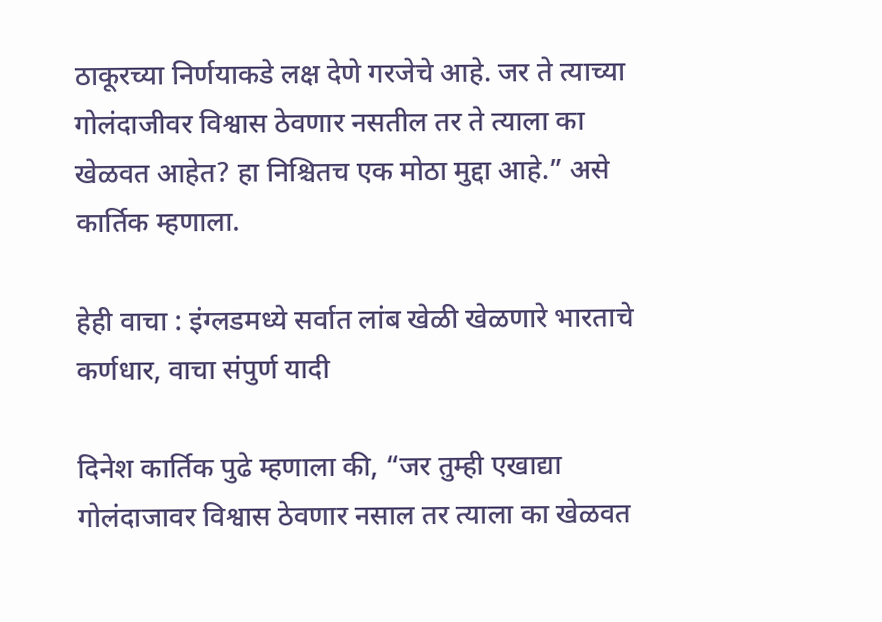ठाकूरच्या निर्णयाकडे लक्ष देणे गरजेचे आहे. जर ते त्याच्या गोलंदाजीवर विश्वास ठेवणार नसतील तर ते त्याला का खेळवत आहेत? हा निश्चितच एक मोठा मुद्दा आहे.” असे कार्तिक म्हणाला.

हेही वाचा : इंग्लडमध्ये सर्वात लांब खेळी खेळणारे भारताचे कर्णधार, वाचा संपुर्ण यादी

दिनेश कार्तिक पुढे म्हणाला की, “जर तुम्ही एखाद्या गोलंदाजावर विश्वास ठेवणार नसाल तर त्याला का खेळवत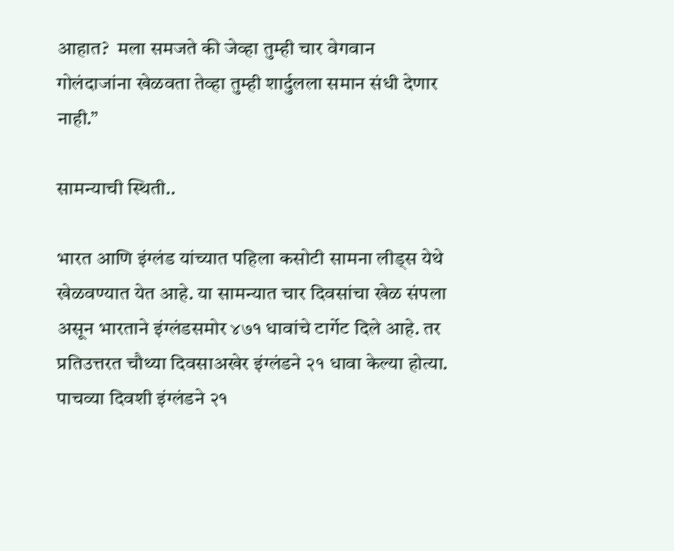आहात?  मला समजते की जेव्हा तुम्ही चार वेगवान गोलंदाजांना खेळवता तेव्हा तुम्ही शार्दुलला समान संधी देणार नाही.”

सामन्याची स्थिती..

भारत आणि इंग्लंड यांच्यात पहिला कसोटी सामना लीड्स येथे खेळवण्यात येत आहे. या सामन्यात चार दिवसांचा खेळ संपला असून भारताने इंग्लंडसमोर ४७१ धावांचे टार्गेट दिले आहे. तर प्रतिउत्तरत चौथ्या दिवसाअखेर इंग्लंडने २१ धावा केल्या होत्या. पाचव्या दिवशी इंग्लंडने २१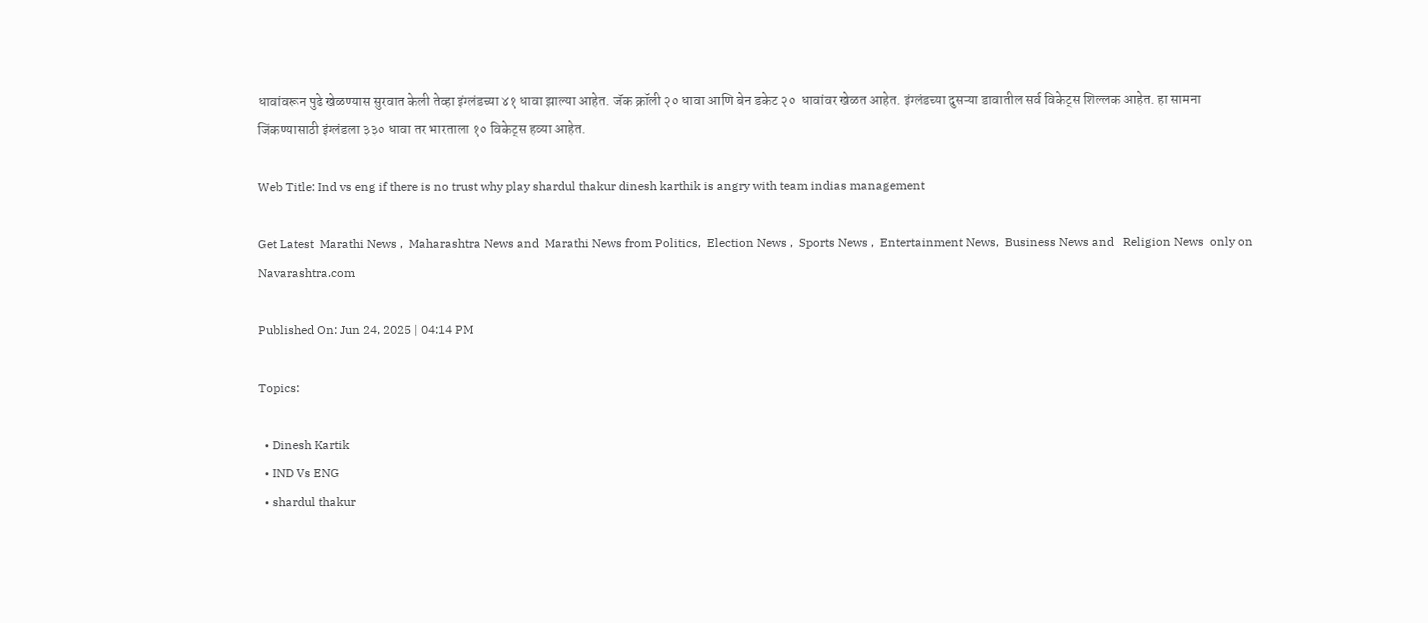धावांवरून पुढे खेळण्यास सुरवात केली तेव्हा इंग्लंडच्या ४१ धावा झाल्या आहेत. जॅक क्रॉली २० धावा आणि बेन डकेट २०  धावांवर खेळत आहेत. इंग्लंडच्या दुसऱ्या डावातील सर्व विकेट्स शिल्लक आहेत. हा सामना जिंकण्यासाठी इंग्लंडला ३३० धावा तर भारताला १० विकेट्स हव्या आहेत.

Web Title: Ind vs eng if there is no trust why play shardul thakur dinesh karthik is angry with team indias management

Get Latest  Marathi News ,  Maharashtra News and  Marathi News from Politics,  Election News ,  Sports News ,  Entertainment News,  Business News and   Religion News  only on Navarashtra.com

Published On: Jun 24, 2025 | 04:14 PM

Topics:

  • Dinesh Kartik
  • IND Vs ENG
  • shardul thakur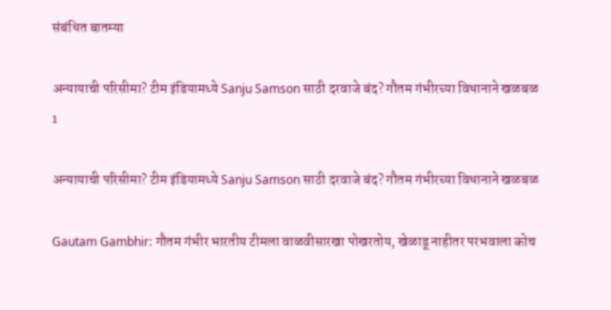संबंधित बातम्या

अन्यायाची परिसीमा? टीम इंडियामध्ये Sanju Samson साठी दरवाजे बंद? गौतम गंभीरच्या विधानाने खळबळ
1

अन्यायाची परिसीमा? टीम इंडियामध्ये Sanju Samson साठी दरवाजे बंद? गौतम गंभीरच्या विधानाने खळबळ

Gautam Gambhir: गौतम गंभीर भारतीय टीमला वाळवीसारखा पोखरतोय, खेळाडू नाहीतर परभवाला कोच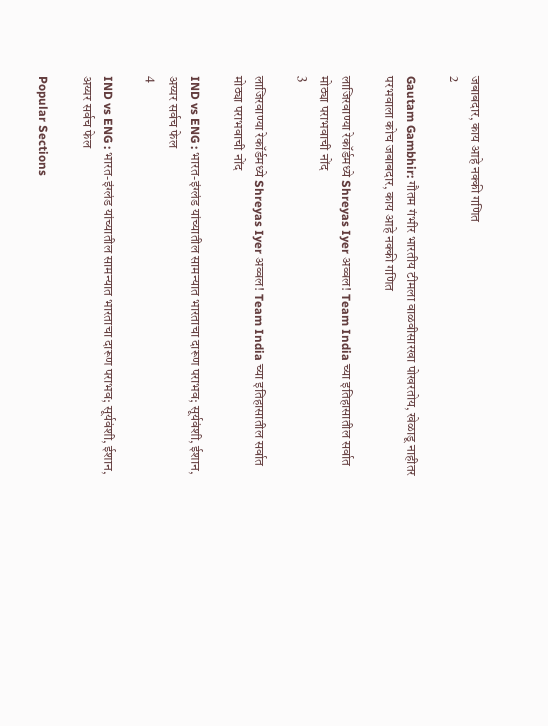जबाबदार, काय आहे नक्की गणित
2

Gautam Gambhir: गौतम गंभीर भारतीय टीमला वाळवीसारखा पोखरतोय, खेळाडू नाहीतर परभवाला कोच जबाबदार, काय आहे नक्की गणित

लाजिरवाण्या रेकॉर्डमध्ये Shreyas Iyer अव्वल! Team India च्या इतिहासातील सर्वात मोठ्या पराभवाची नोंद
3

लाजिरवाण्या रेकॉर्डमध्ये Shreyas Iyer अव्वल! Team India च्या इतिहासातील सर्वात मोठ्या पराभवाची नोंद

IND vs ENG : भारत-इंग्लंड यांच्यातील सामन्यात भारताचा दारूण पराभव; सूर्यवंशी, ईशान, अय्यर सर्वच फेल
4

IND vs ENG : भारत-इंग्लंड यांच्यातील सामन्यात भारताचा दारूण पराभव; सूर्यवंशी, ईशान, अय्यर सर्वच फेल

Popular Sections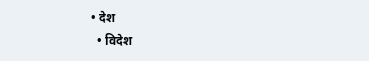• देश
  • विदेश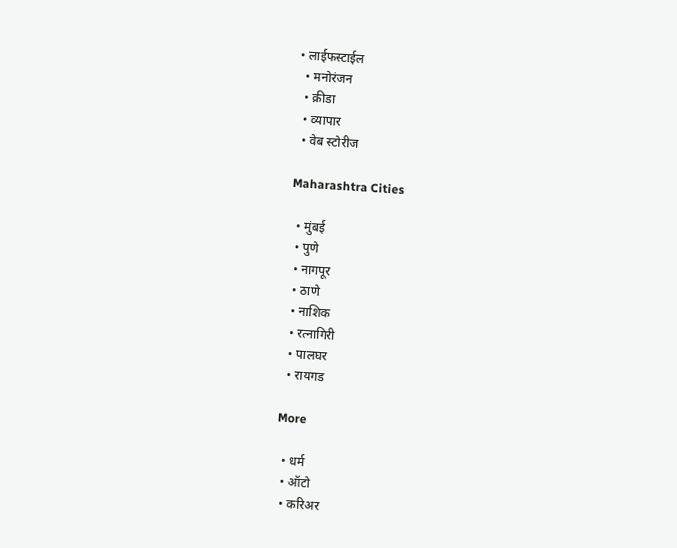• लाईफस्टाईल
  • मनोरंजन
  • क्रीडा
  • व्यापार
  • वेब स्टोरीज

Maharashtra Cities

  • मुंबई
  • पुणे
  • नागपूर
  • ठाणे
  • नाशिक
  • रत्नागिरी
  • पालघर
  • रायगड

More

  • धर्म
  • ऑटो
  • करिअर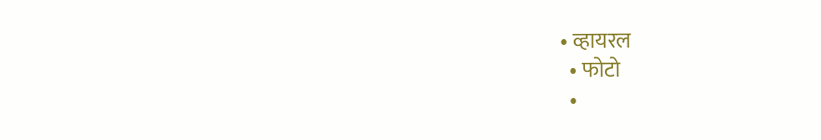• व्हायरल
  • फोटो
  •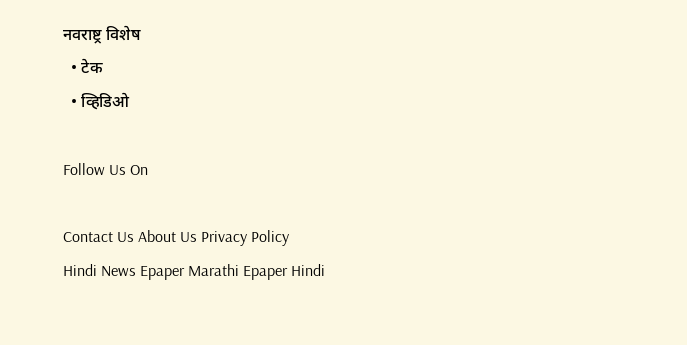नवराष्ट्र विशेष
  • टेक
  • व्हिडिओ

Follow Us On

Contact Us About Us Privacy Policy
Hindi News Epaper Marathi Epaper Hindi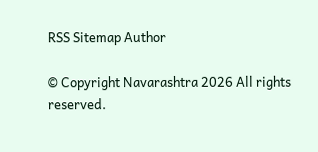RSS Sitemap Author

© Copyright Navarashtra 2026 All rights reserved.